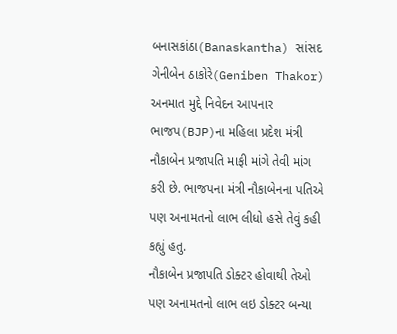બનાસકાંઠા(Banaskantha) સાંસદ ગેનીબેન ઠાકોરે(Geniben Thakor) અનમાત મુદ્દે નિવેદન આપનાર ભાજપ(BJP)ના મહિલા પ્રદેશ મંત્રી નૌકાબેન પ્રજાપતિ માફી માંગે તેવી માંગ કરી છે. ભાજપના મંત્રી નૌકાબેનના પતિએ પણ અનામતનો લાભ લીધો હસે તેવું કહી કહ્યું હતુ.
નૌકાબેન પ્રજાપતિ ડોક્ટર હોવાથી તેઓ પણ અનામતનો લાભ લઇ ડોક્ટર બન્યા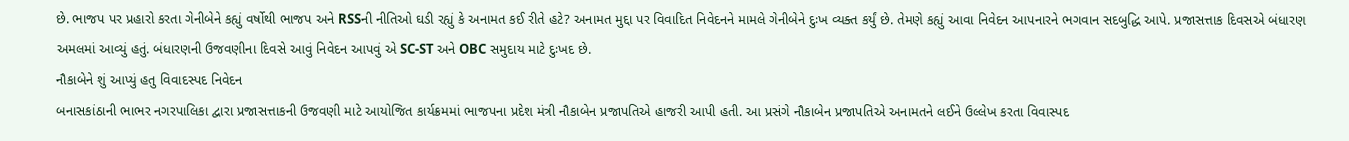છે. ભાજપ પર પ્રહારો કરતા ગેનીબેને કહ્યું વર્ષોથી ભાજપ અને RSSની નીતિઓ ઘડી રહ્યું કે અનામત કઈ રીતે હટે? અનામત મુદ્દા પર વિવાદિત નિવેદનને મામલે ગેનીબેને દુઃખ વ્યક્ત કર્યું છે. તેમણે કહ્યું આવા નિવેદન આપનારને ભગવાન સદબુદ્ધિ આપે. પ્રજાસત્તાક દિવસએ બંધારણ અમલમાં આવ્યું હતું. બંધારણની ઉજવણીના દિવસે આવું નિવેદન આપવું એ SC-ST અને OBC સમુદાય માટે દુઃખદ છે.
નૌકાબેને શું આપ્યું હતુ વિવાદસ્પદ નિવેદન
બનાસકાંઠાની ભાભર નગરપાલિકા દ્વારા પ્રજાસત્તાકની ઉજવણી માટે આયોજિત કાર્યક્રમમાં ભાજપના પ્રદેશ મંત્રી નૌકાબેન પ્રજાપતિએ હાજરી આપી હતી. આ પ્રસંગે નૌકાબેન પ્રજાપતિએ અનામતને લઈને ઉલ્લેખ કરતા વિવાસ્પદ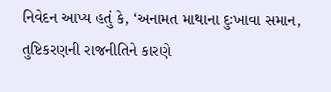નિવેદન આપ્ય હતું કે, ‘અનામત માથાના દુઃખાવા સમાન, તુષ્ટિકરણની રાજનીતિને કારણે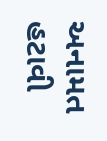અનામત હટાવી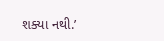શક્યા નથી.’